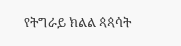የትግራይ ክልል ጳጳሳት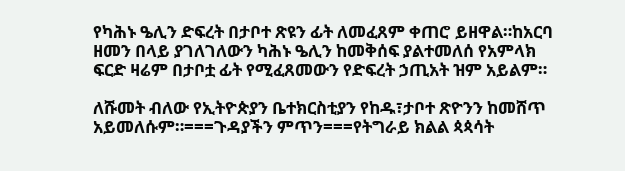የካሕኑ ዔሊን ድፍረት በታቦተ ጽዩን ፊት ለመፈጸም ቀጠሮ ይዘዋል።ከአርባ ዘመን በላይ ያገለገለውን ካሕኑ ዔሊን ከመቅሰፍ ያልተመለሰ የአምላክ ፍርድ ዛሬም በታቦቷ ፊት የሚፈጸመውን የድፍረት ኃጢአት ዝም አይልም።

ለሹመት ብለው የኢትዮጵያን ቤተክርስቲያን የከዱ፣ታቦተ ጽዮንን ከመሸጥ አይመለሱም።===ጉዳያችን ምጥን===የትግራይ ክልል ጳጳሳት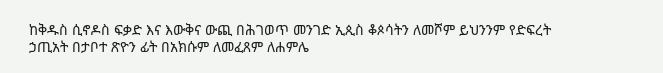ከቅዱስ ሲኖዶስ ፍቃድ እና እውቅና ውጪ በሕገወጥ መንገድ ኢጲስ ቆጶሳትን ለመሾም ይህንንም የድፍረት ኃጢአት በታቦተ ጽዮን ፊት በአክሱም ለመፈጸም ለሐምሌ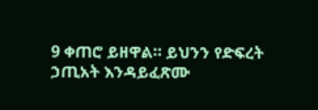9 ቀጠሮ ይዘዋል። ይህንን የድፍረት ኃጢአት እንዳይፈጽሙ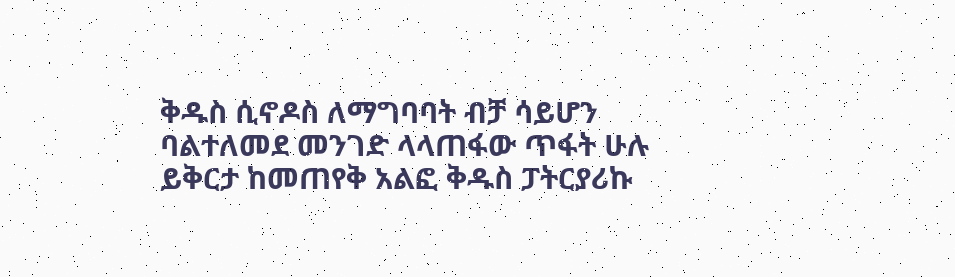ቅዱስ ሲኖዶስ ለማግባባት ብቻ ሳይሆን ባልተለመደ መንገድ ላላጠፋው ጥፋት ሁሉ ይቅርታ ከመጠየቅ አልፎ ቅዱስ ፓትርያሪኩ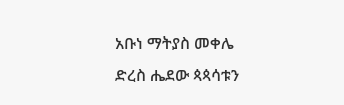አቡነ ማትያስ መቀሌ ድረስ ሔደው ጳጳሳቱን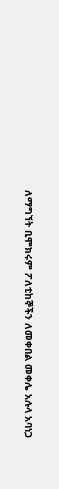ለማግኘት ቢሞክሩም ፖለቲከኞችን ለመቀበል መቀሌ አሉላ አባነጋ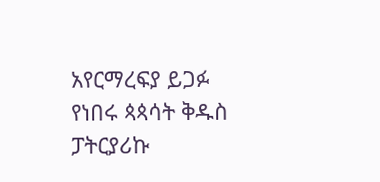አየርማረፍያ ይጋፉ የነበሩ ጳጳሳት ቅዱስ ፓትርያሪኩ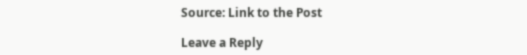Source: Link to the Post

Leave a Reply